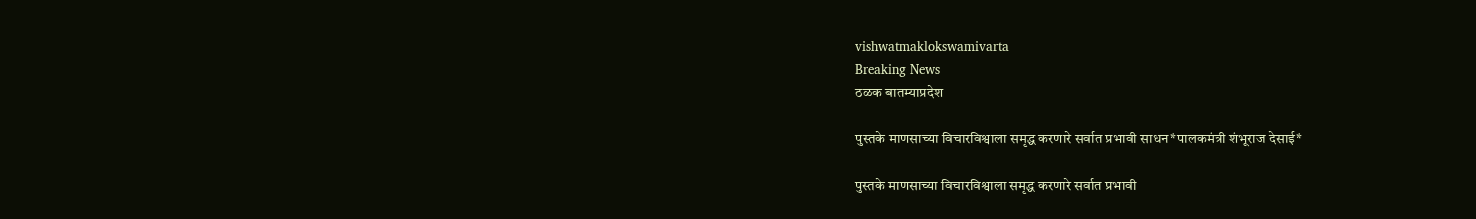vishwatmaklokswamivarta
Breaking News
ठळक बातम्याप्रदेश

पुस्तके माणसाच्या विचारविश्वाला समृद्ध करणारे सर्वात प्रभावी साधन*पालकमंत्री शंभूराज देसाई*

पुस्तके माणसाच्या विचारविश्वाला समृद्ध करणारे सर्वात प्रभावी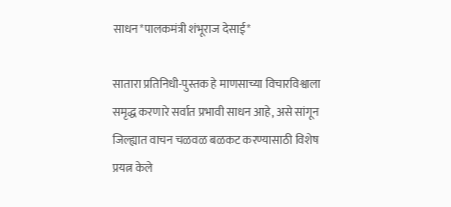साधन*पालकमंत्री शंभूराज देसाई*

सातारा प्रतिनिधी-पुस्तक हे माणसाच्या विचारविश्वाला समृद्ध करणारे सर्वात प्रभावी साधन आहे, असे सांगून जिल्ह्यात वाचन चळवळ बळकट करण्यासाठी विशेष प्रयत्न केले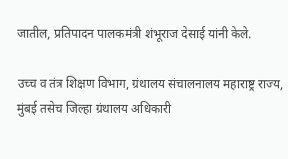जातील, प्रतिपादन पालकमंत्री शंभूराज देसाई यांनी केले.

उच्च व तंत्र शिक्षण विभाग, ग्रंथालय संचालनालय महाराष्ट्र राज्य, मुंबई तसेच जिल्हा ग्रंथालय अधिकारी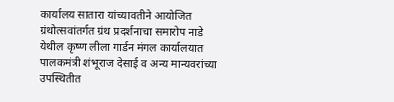कार्यालय सातारा यांच्यावतीने आयोजित ग्रंथोत्सवांतर्गत ग्रंथ प्रदर्शनाचा समारोप नाडे येथील कृष्ण लीला गार्डन मंगल कार्यालयात पालकमंत्री शंभूराज देसाई व अन्य मान्यवरांच्या उपस्थितीत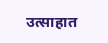उत्साहात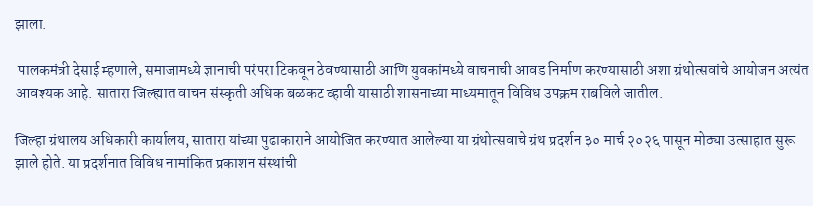झाला.

 पालकमंत्री देसाई म्हणाले, समाजामध्ये ज्ञानाची परंपरा टिकवून ठेवण्यासाठी आणि युवकांमध्ये वाचनाची आवड निर्माण करण्यासाठी अशा ग्रंथोत्सवांचे आयोजन अत्यंत आवश्यक आहे. सातारा जिल्ह्यात वाचन संस्कृती अधिक बळकट व्हावी यासाठी शासनाच्या माध्यमातून विविध उपक्रम राबविले जातील.

जिल्हा ग्रंथालय अधिकारी कार्यालय, सातारा यांच्या पुढाकाराने आयोजित करण्यात आलेल्या या ग्रंथोत्सवाचे ग्रंथ प्रदर्शन ३० मार्च २०२६ पासून मोठ्या उत्साहात सुरू झाले होते. या प्रदर्शनात विविध नामांकित प्रकाशन संस्थांची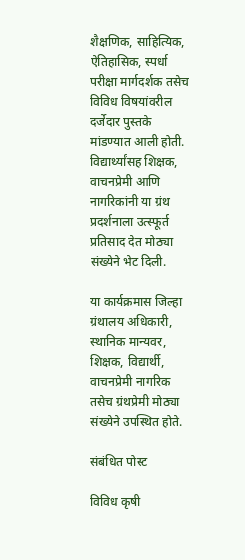शैक्षणिक, साहित्यिक, ऐतिहासिक, स्पर्धा परीक्षा मार्गदर्शक तसेच विविध विषयांवरील दर्जेदार पुस्तके मांडण्यात आली होती. विद्यार्थ्यांसह शिक्षक, वाचनप्रेमी आणि नागरिकांनी या ग्रंथ प्रदर्शनाला उत्स्फूर्त प्रतिसाद देत मोठ्या संख्येने भेट दिली.

या कार्यक्रमास जिल्हा ग्रंथालय अधिकारी, स्थानिक मान्यवर, शिक्षक, विद्यार्थी, वाचनप्रेमी नागरिक तसेच ग्रंथप्रेमी मोठ्या संख्येने उपस्थित होते.

संबंधित पोस्ट

विविध कृषी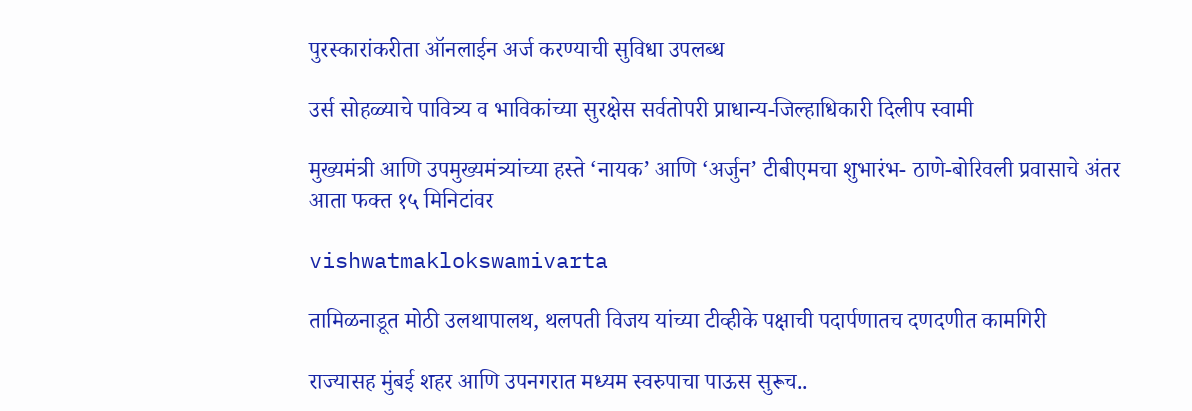पुरस्कारांकरीता ऑनलाईन अर्ज करण्याची सुविधा उपलब्ध

उर्स सोहळ्याचे पावित्र्य व भाविकांच्या सुरक्षेस सर्वतोपरी प्राधान्य-जिल्हाधिकारी दिलीप स्वामी

मुख्यमंत्री आणि उपमुख्यमंत्र्यांच्या हस्ते ‘नायक’ आणि ‘अर्जुन’ टीबीएमचा शुभारंभ- ठाणे-बोरिवली प्रवासाचे अंतर आता फक्त १५ मिनिटांवर

vishwatmaklokswamivarta

तामिळनाडूत मोठी उलथापालथ, थलपती विजय यांच्या टीव्हीके पक्षाची पदार्पणातच दणदणीत कामगिरी

राज्यासह मुंबई शहर आणि उपनगरात मध्यम स्वरुपाचा पाऊस सुरूच..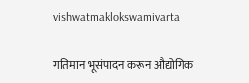vishwatmaklokswamivarta

गतिमान भूसंपादन करून औद्योगिक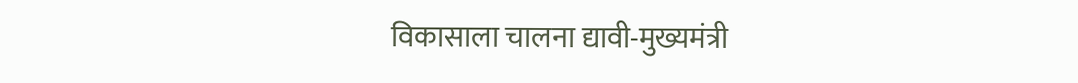विकासाला चालना द्यावी-मुख्यमंत्री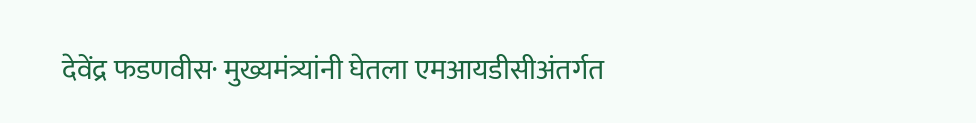देवेंद्र फडणवीस· मुख्यमंत्र्यांनी घेतला एमआयडीसीअंतर्गत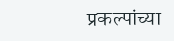प्रकल्पांच्या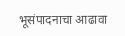भूसंपादनाचा आढावा